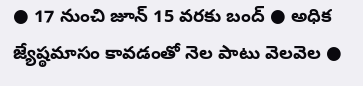● 17 నుంచి జూన్ 15 వరకు బంద్ ● అధిక జ్యేష్ఠమాసం కావడంతో నెల పాటు వెలవెల ●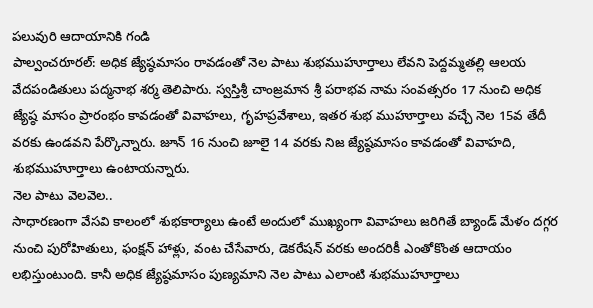పలువురి ఆదాయానికి గండి
పాల్వంచరూరల్: అధిక జ్యేష్ఠమాసం రావడంతో నెల పాటు శుభముహూర్తాలు లేవని పెద్దమ్మతల్లి ఆలయ వేదపండితులు పద్మనాభ శర్మ తెలిపారు. స్వస్తిశ్రీ చాంజ్రమాన శ్రీ పరాభవ నామ సంవత్సరం 17 నుంచి అధిక జ్యేష్ఠ మాసం ప్రారంభం కావడంతో వివాహలు, గృహప్రవేశాలు, ఇతర శుభ ముహూర్తాలు వచ్చే నెల 15వ తేదీ వరకు ఉండవని పేర్కొన్నారు. జూన్ 16 నుంచి జూలై 14 వరకు నిజ జ్యేష్ఠమాసం కావడంతో వివాహది, శుభముహూర్తాలు ఉంటాయన్నారు.
నెల పాటు వెలవెల..
సాధారణంగా వేసవి కాలంలో శుభకార్యాలు ఉంటే అందులో ముఖ్యంగా వివాహలు జరిగితే బ్యాండ్ మేళం దగ్గర నుంచి పురోహితులు, ఫంక్షన్ హాళ్లు, వంట చేసేవారు, డెకరేషన్ వరకు అందరికీ ఎంతోకొంత ఆదాయం లభిస్తుంటుంది. కానీ అధిక జ్యేష్ఠమాసం పుణ్యమాని నెల పాటు ఎలాంటి శుభముహూర్తాలు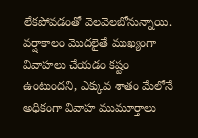లేకపోవడంతో వెలవెలబోనున్నాయి. వర్షాకాలం మొదలైతే ముఖ్యంగా వివాహలు చేయడం కష్టం ఉంటుందని, ఎక్కువ శాతం మేలోనే అధికంగా వివాహ ముమూర్తాలు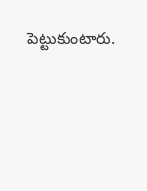పెట్టుకుంటారు.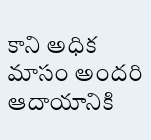కాని అధిక మాసం అందరి ఆదాయానికి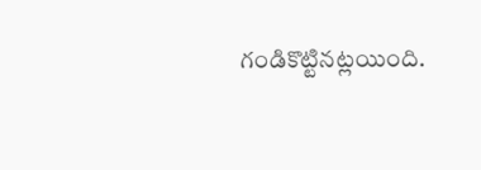గండికొట్టినట్లయింది.